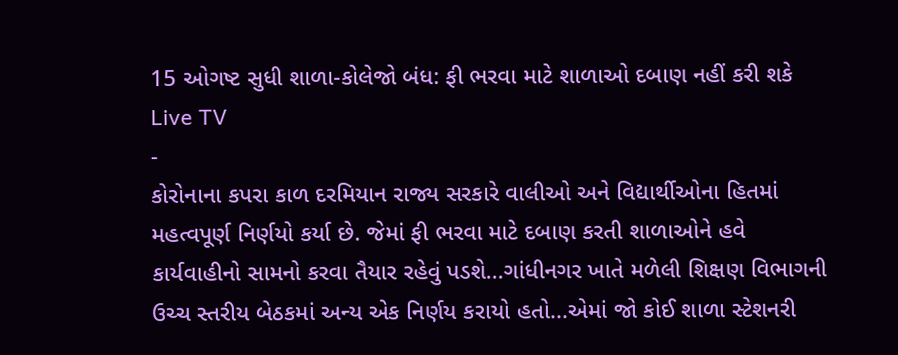15 ઓગષ્ટ સુધી શાળા-કોલેજો બંધ: ફી ભરવા માટે શાળાઓ દબાણ નહીં કરી શકે
Live TV
-
કોરોનાના કપરા કાળ દરમિયાન રાજ્ય સરકારે વાલીઓ અને વિદ્યાર્થીઓના હિતમાં મહત્વપૂર્ણ નિર્ણયો કર્યા છે. જેમાં ફી ભરવા માટે દબાણ કરતી શાળાઓને હવે કાર્યવાહીનો સામનો કરવા તૈયાર રહેવું પડશે...ગાંધીનગર ખાતે મળેલી શિક્ષણ વિભાગની ઉચ્ચ સ્તરીય બેઠકમાં અન્ય એક નિર્ણય કરાયો હતો...એમાં જો કોઈ શાળા સ્ટેશનરી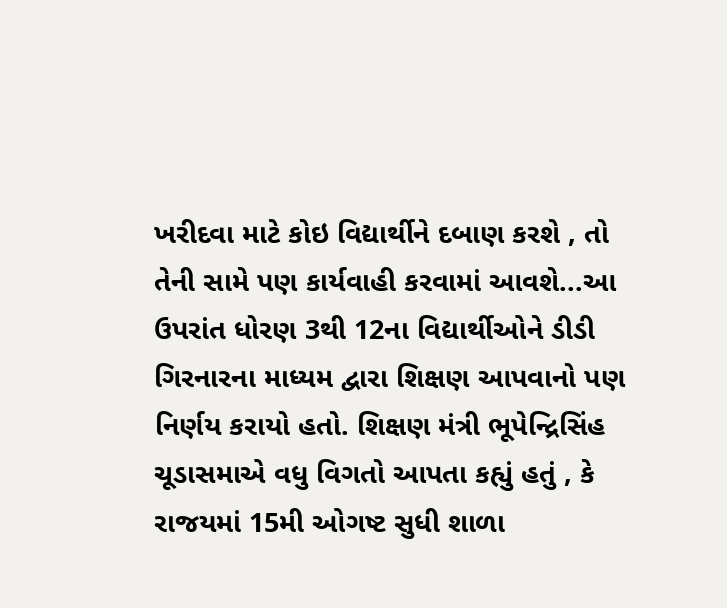ખરીદવા માટે કોઇ વિદ્યાર્થીને દબાણ કરશે , તો તેની સામે પણ કાર્યવાહી કરવામાં આવશે...આ ઉપરાંત ધોરણ 3થી 12ના વિદ્યાર્થીઓને ડીડી ગિરનારના માધ્યમ દ્વારા શિક્ષણ આપવાનો પણ નિર્ણય કરાયો હતો. શિક્ષણ મંત્રી ભૂપેન્દ્રિસિંહ ચૂડાસમાએ વધુ વિગતો આપતા કહ્યું હતું , કે રાજયમાં 15મી ઓગષ્ટ સુધી શાળા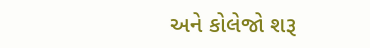અને કોલેજો શરૂ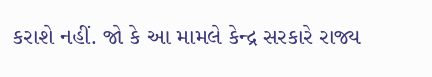કરાશે નહીં. જો કે આ મામલે કેન્દ્ર સરકારે રાજ્ય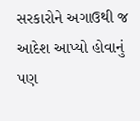સરકારોને અગાઉથી જ આદેશ આપ્યો હોવાનું પણ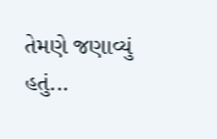તેમણે જણાવ્યું હતું...